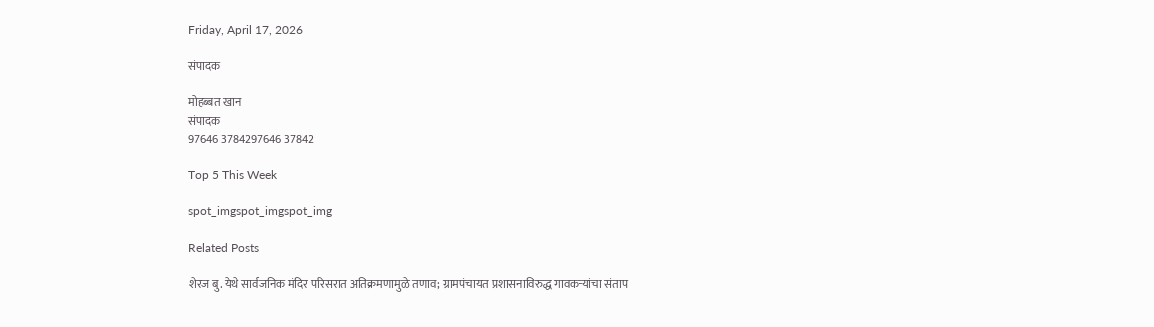Friday, April 17, 2026

संपादक

मोहब्बत खान
संपादक
97646 3784297646 37842

Top 5 This Week

spot_imgspot_imgspot_img

Related Posts

शेरज बु. येथे सार्वजनिक मंदिर परिसरात अतिक्रमणामुळे तणाव; ग्रामपंचायत प्रशासनाविरुद्ध गावकऱ्यांचा संताप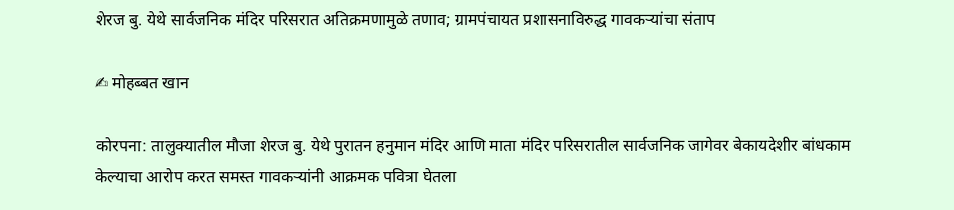शेरज बु. येथे सार्वजनिक मंदिर परिसरात अतिक्रमणामुळे तणाव; ग्रामपंचायत प्रशासनाविरुद्ध गावकऱ्यांचा संताप

✍ मोहब्बत खान

कोरपना: तालुक्यातील मौजा शेरज बु. येथे पुरातन हनुमान मंदिर आणि माता मंदिर परिसरातील सार्वजनिक जागेवर बेकायदेशीर बांधकाम केल्याचा आरोप करत समस्त गावकऱ्यांनी आक्रमक पवित्रा घेतला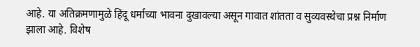आहे. या अतिक्रमणामुळे हिंदू धर्माच्या भावना दुखावल्या असून गावात शांतता व सुव्यवस्थेचा प्रश्न निर्माण झाला आहे. विशेष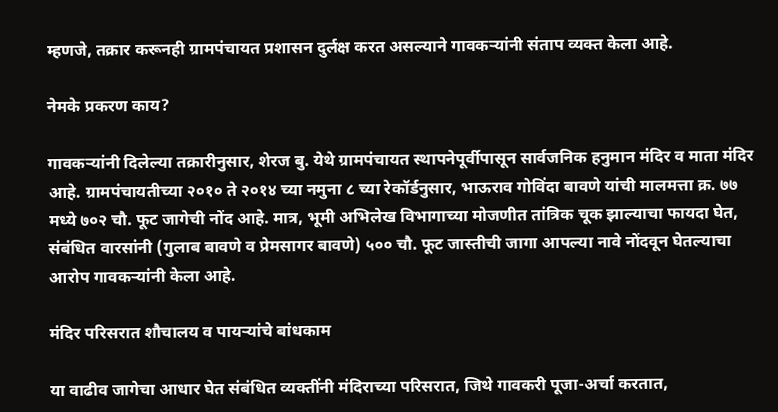म्हणजे, तक्रार करूनही ग्रामपंचायत प्रशासन दुर्लक्ष करत असल्याने गावकऱ्यांनी संताप व्यक्त केला आहे.

नेमके प्रकरण काय?

गावकऱ्यांनी दिलेल्या तक्रारीनुसार, शेरज बु. येथे ग्रामपंचायत स्थापनेपूर्वीपासून सार्वजनिक हनुमान मंदिर व माता मंदिर आहे. ग्रामपंचायतीच्या २०१० ते २०१४ च्या नमुना ८ च्या रेकॉर्डनुसार, भाऊराव गोविंदा बावणे यांची मालमत्ता क्र. ७७ मध्ये ७०२ चौ. फूट जागेची नोंद आहे. मात्र, भूमी अभिलेख विभागाच्या मोजणीत तांत्रिक चूक झाल्याचा फायदा घेत, संबंधित वारसांनी (गुलाब बावणे व प्रेमसागर बावणे) ५०० चौ. फूट जास्तीची जागा आपल्या नावे नोंदवून घेतल्याचा आरोप गावकऱ्यांनी केला आहे.

मंदिर परिसरात शौचालय व पायऱ्यांचे बांधकाम

या वाढीव जागेचा आधार घेत संबंधित व्यक्तींनी मंदिराच्या परिसरात, जिथे गावकरी पूजा-अर्चा करतात,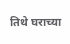तिथे घराच्या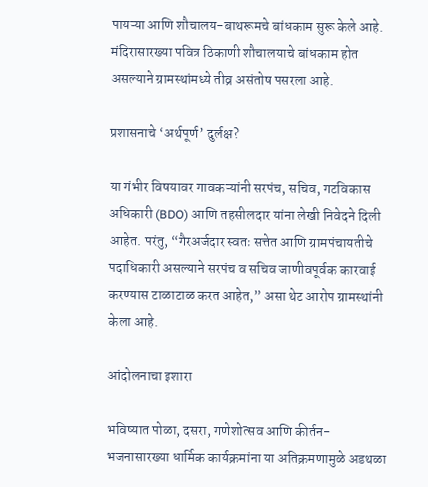पायऱ्या आणि शौचालय-बाथरूमचे बांधकाम सुरू केले आहे. मंदिरासारख्या पवित्र ठिकाणी शौचालयाचे बांधकाम होत असल्याने ग्रामस्थांमध्ये तीव्र असंतोष पसरला आहे.

प्रशासनाचे ‘अर्थपूर्ण’ दुर्लक्ष?

या गंभीर विषयावर गावकऱ्यांनी सरपंच, सचिव, गटविकास अधिकारी (BDO) आणि तहसीलदार यांना लेखी निवेदने दिली आहेत. परंतु, “गैरअर्जदार स्वतः सत्तेत आणि ग्रामपंचायतीचे पदाधिकारी असल्याने सरपंच व सचिव जाणीवपूर्वक कारवाई करण्यास टाळाटाळ करत आहेत,” असा थेट आरोप ग्रामस्थांनी केला आहे.

आंदोलनाचा इशारा

भविष्यात पोळा, दसरा, गणेशोत्सव आणि कीर्तन-भजनासारख्या धार्मिक कार्यक्रमांना या अतिक्रमणामुळे अडथळा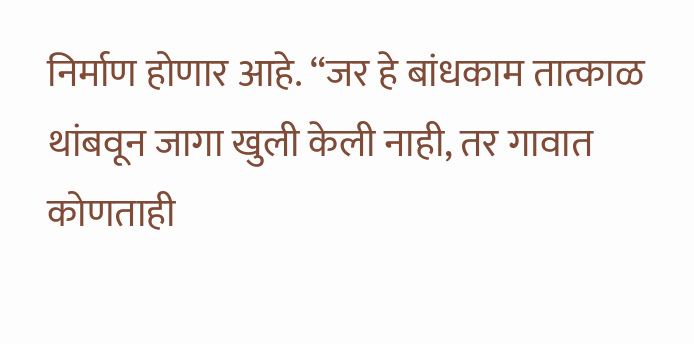निर्माण होणार आहे. “जर हे बांधकाम तात्काळ थांबवून जागा खुली केली नाही, तर गावात कोणताही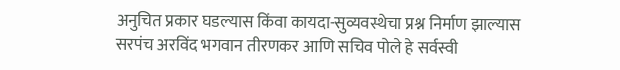अनुचित प्रकार घडल्यास किंवा कायदा-सुव्यवस्थेचा प्रश्न निर्माण झाल्यास सरपंच अरविंद भगवान तीरणकर आणि सचिव पोले हे सर्वस्वी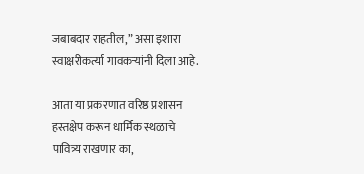जबाबदार राहतील,” असा इशारा स्वाक्षरीकर्त्या गावकऱ्यांनी दिला आहे.

आता या प्रकरणात वरिष्ठ प्रशासन हस्तक्षेप करून धार्मिक स्थळाचे पावित्र्य राखणार का,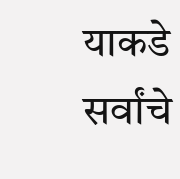याकडे सर्वांचे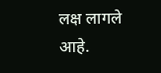लक्ष लागले आहे.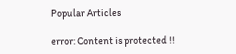Popular Articles

error: Content is protected !!